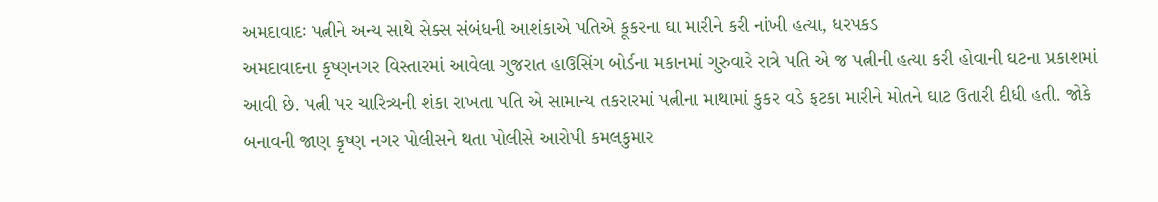અમદાવાદઃ પત્નીને અન્ય સાથે સેક્સ સંબંધની આશંકાએ પતિએ કૂકરના ઘા મારીને કરી નાંખી હત્યા, ધરપકડ
અમદાવાદના કૃષ્ણનગર વિસ્તારમાં આવેલા ગુજરાત હાઉસિંગ બોર્ડના મકાનમાં ગુરુવારે રાત્રે પતિ એ જ પત્નીની હત્યા કરી હોવાની ઘટના પ્રકાશમાં આવી છે. પત્ની પર ચારિત્ર્યની શંકા રાખતા પતિ એ સામાન્ય તકરારમાં પત્નીના માથામાં કુકર વડે ફટકા મારીને મોતને ઘાટ ઉતારી દીધી હતી. જોકે બનાવની જાણ કૃષ્ણ નગર પોલીસને થતા પોલીસે આરોપી કમલકુમાર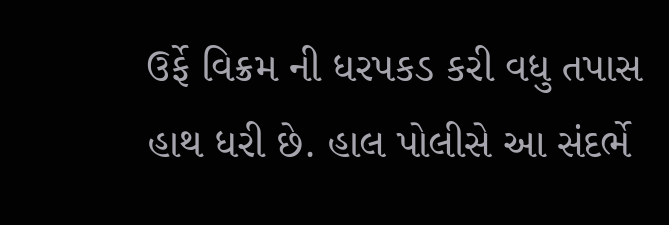ઉર્ફે વિક્રમ ની ધરપકડ કરી વધુ તપાસ હાથ ધરી છે. હાલ પોલીસે આ સંદર્ભે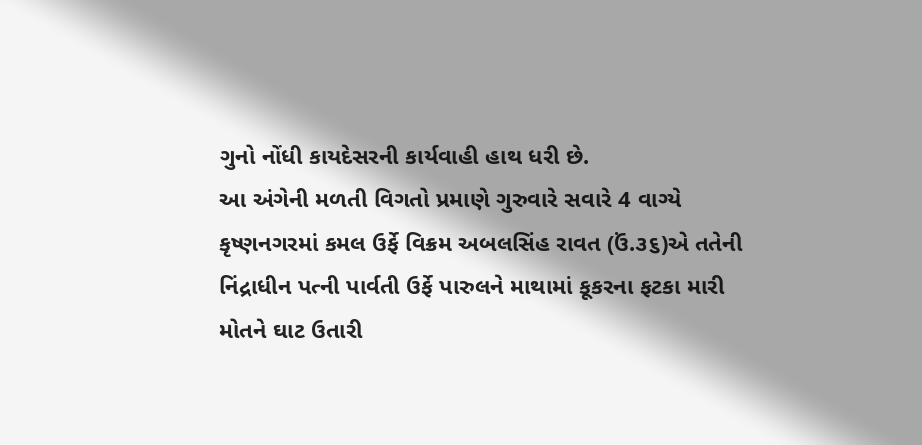ગુનો નોંધી કાયદેસરની કાર્યવાહી હાથ ધરી છે.
આ અંગેની મળતી વિગતો પ્રમાણે ગુરુવારે સવારે 4 વાગ્યે કૃષ્ણનગરમાં કમલ ઉર્ફે વિક્રમ અબલસિંહ રાવત (ઉં.૩૬)એ તતેની નિંદ્રાધીન પત્ની પાર્વતી ઉર્ફે પારુલને માથામાં કૂકરના ફટકા મારી મોતને ઘાટ ઉતારી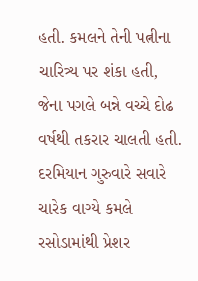હતી. કમલને તેની પત્નીના ચારિત્ર્ય પર શંકા હતી, જેના પગલે બન્ને વચ્ચે દોઢ વર્ષથી તકરાર ચાલતી હતી.
દરમિયાન ગુરુવારે સવારે ચારેક વાગ્યે કમલે રસોડામાંથી પ્રેશર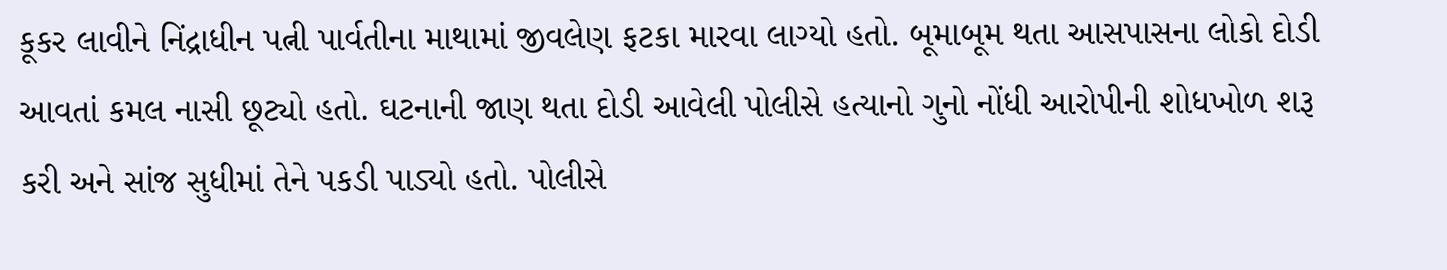કૂકર લાવીને નિંદ્રાધીન પત્ની પાર્વતીના માથામાં જીવલેણ ફટકા મારવા લાગ્યો હતો. બૂમાબૂમ થતા આસપાસના લોકો દોડી આવતાં કમલ નાસી છૂટ્યો હતો. ઘટનાની જાણ થતા દોડી આવેલી પોલીસે હત્યાનો ગુનો નોંધી આરોપીની શોધખોળ શરૂ કરી અને સાંજ સુધીમાં તેને પકડી પાડ્યો હતો. પોલીસે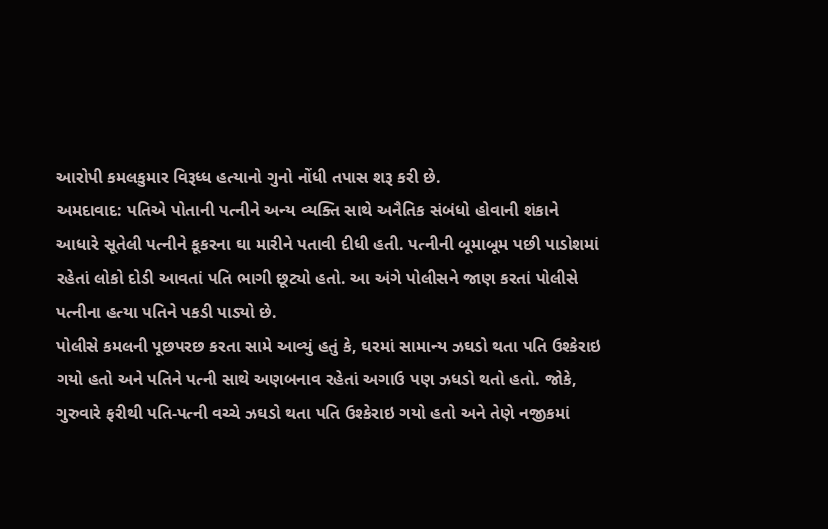આરોપી કમલકુમાર વિરૂધ્ધ હત્યાનો ગુનો નોંધી તપાસ શરૂ કરી છે.
અમદાવાદ: પતિએ પોતાની પત્નીને અન્ય વ્યક્તિ સાથે અનૈતિક સંબંધો હોવાની શંકાને આધારે સૂતેલી પત્નીને કૂકરના ઘા મારીને પતાવી દીધી હતી. પત્નીની બૂમાબૂમ પછી પાડોશમાં રહેતાં લોકો દોડી આવતાં પતિ ભાગી છૂટ્યો હતો. આ અંગે પોલીસને જાણ કરતાં પોલીસે પત્નીના હત્યા પતિને પકડી પાડ્યો છે.
પોલીસે કમલની પૂછપરછ કરતા સામે આવ્યું હતું કે, ઘરમાં સામાન્ય ઝઘડો થતા પતિ ઉશ્કેરાઇ ગયો હતો અને પતિને પત્ની સાથે અણબનાવ રહેતાં અગાઉ પણ ઝધડો થતો હતો. જોકે, ગુરુવારે ફરીથી પતિ-પત્ની વચ્ચે ઝઘડો થતા પતિ ઉશ્કેરાઇ ગયો હતો અને તેણે નજીકમાં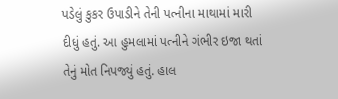પડેલું કુકર ઉપાડીને તેની પત્નીના માથામાં મારી દીધું હતું. આ હુમલામાં પત્નીને ગંભીર ઇજા થતાં તેનું મોત નિપજ્યું હતું. હાલ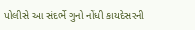પોલીસે આ સંદર્ભે ગુનો નોંધી કાયદેસરની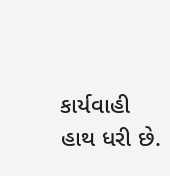કાર્યવાહી હાથ ધરી છે.